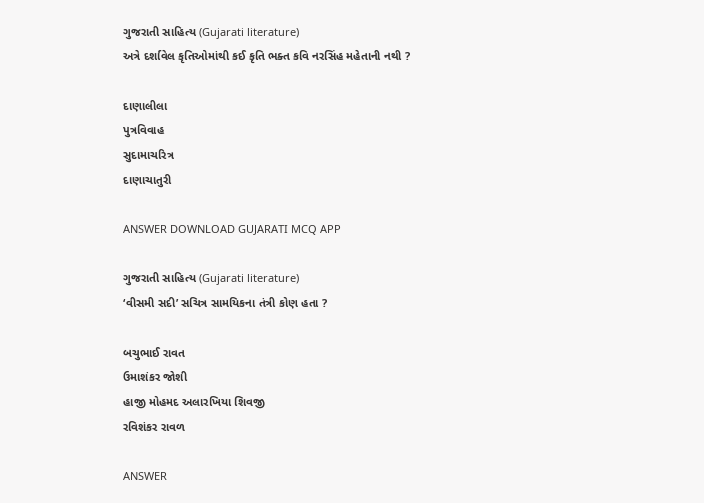ગુજરાતી સાહિત્ય (Gujarati literature)
અત્રે દર્શાવેલ કૃતિઓમાંથી કઈ કૃતિ ભક્ત કવિ નરસિંહ મહેતાની નથી ?

દાણાલીલા
પુત્રવિવાહ
સુદામાચરિત્ર
દાણાચાતુરી

ANSWER DOWNLOAD GUJARATI MCQ APP

ગુજરાતી સાહિત્ય (Gujarati literature)
‘વીસમી સદી’ સચિત્ર સામયિકના તંત્રી કોણ હતા ?

બચુભાઈ રાવત
ઉમાશંકર જોશી
હાજી મોહમદ અલારખિયા શિવજી
રવિશંકર રાવળ

ANSWER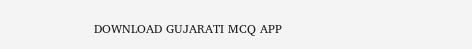DOWNLOAD GUJARATI MCQ APP